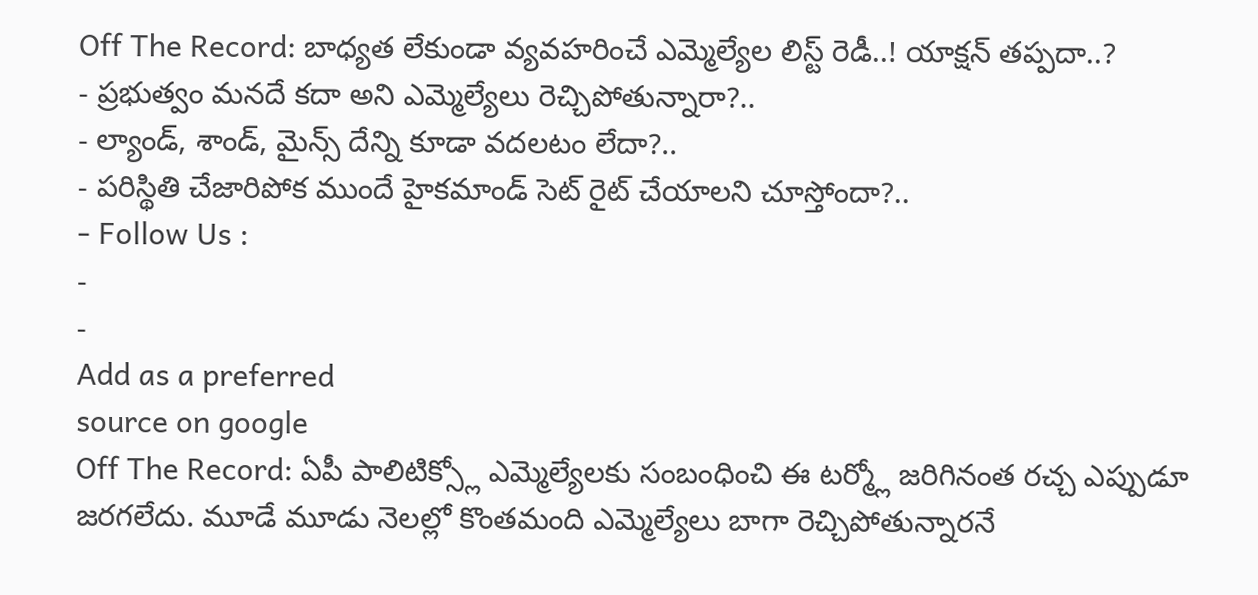Off The Record: బాధ్యత లేకుండా వ్యవహరించే ఎమ్మెల్యేల లిస్ట్ రెడీ..! యాక్షన్ తప్పదా..?
- ప్రభుత్వం మనదే కదా అని ఎమ్మెల్యేలు రెచ్చిపోతున్నారా?..
- ల్యాండ్, శాండ్, మైన్స్ దేన్ని కూడా వదలటం లేదా?..
- పరిస్థితి చేజారిపోక ముందే హైకమాండ్ సెట్ రైట్ చేయాలని చూస్తోందా?..
- Follow Us :
-
-
Add as a preferred
source on google
Off The Record: ఏపీ పాలిటిక్స్లో ఎమ్మెల్యేలకు సంబంధించి ఈ టర్మ్లో జరిగినంత రచ్చ ఎప్పుడూ జరగలేదు. మూడే మూడు నెలల్లో కొంతమంది ఎమ్మెల్యేలు బాగా రెచ్చిపోతున్నారనే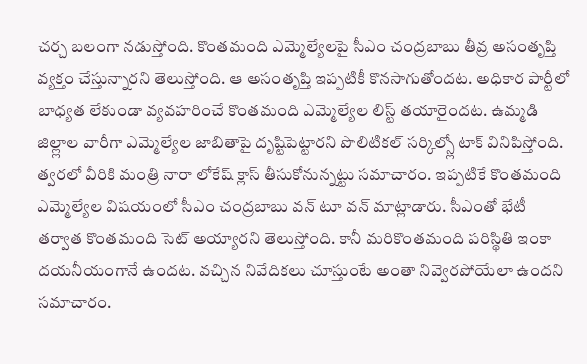చర్చ బలంగా నడుస్తోంది. కొంతమంది ఎమ్మెల్యేలపై సీఎం చంద్రబాబు తీవ్ర అసంతృప్తి వ్యక్తం చేస్తున్నారని తెలుస్తోంది. ఆ అసంతృప్తి ఇప్పటికీ కొనసాగుతోందట. అధికార పార్టీలో బాధ్యత లేకుండా వ్యవహరించే కొంతమంది ఎమ్మెల్యేల లిస్ట్ తయారైందట. ఉమ్మడి జిల్ల్లాల వారీగా ఎమ్మెల్యేల జాబితాపై దృష్టిపెట్టారని పొలిటికల్ సర్కిల్స్లో టాక్ వినిపిస్తోంది. త్వరలో వీరికి మంత్రి నారా లోకేష్ క్లాస్ తీసుకోనున్నట్టు సమాచారం. ఇప్పటికే కొంతమంది ఎమ్మెల్యేల విషయంలో సీఎం చంద్రబాబు వన్ టూ వన్ మాట్లాడారు. సీఎంతో భేటీ తర్వాత కొంతమంది సెట్ అయ్యారని తెలుస్తోంది. కానీ మరికొంతమంది పరిస్థితి ఇంకా దయనీయంగానే ఉందట. వచ్చిన నివేదికలు చూస్తుంటే అంతా నివ్వెరపోయేలా ఉందని సమాచారం.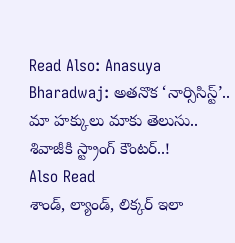Read Also: Anasuya Bharadwaj: అతనొక ‘నార్సిసిస్ట్’.. మా హక్కులు మాకు తెలుసు.. శివాజీకి స్ట్రాంగ్ కౌంటర్..!
Also Read
శాండ్, ల్యాండ్, లిక్కర్ ఇలా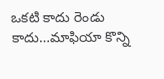ఒకటి కాదు రెండు కాదు…మాఫియా కొన్ని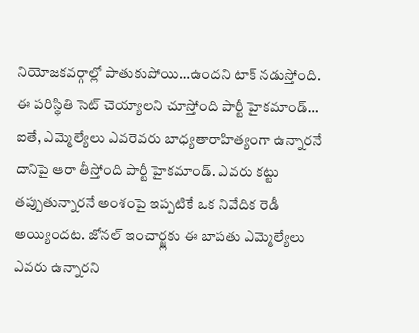నియోజకవర్గాల్లో పాతుకుపోయి…ఉందని టాక్ నడుస్తోంది. ఈ పరిస్థితి సెట్ చెయ్యాలని చూస్తోంది పార్టీ హైకమాండ్… ఐతే, ఎమ్మెల్యేలు ఎవరెవరు బాధ్యతారాహిత్యంగా ఉన్నారనే దానిపై ఆరా తీస్తోంది పార్టీ హైకమాండ్. ఎవరు కట్టు తప్పుతున్నారనే అంశంపై ఇప్పటికే ఒక నివేదిక రెడీ అయ్యిందట. జోనల్ ఇంచార్జ్లకు ఈ బాపతు ఎమ్మెల్యేలు ఎవరు ఉన్నారని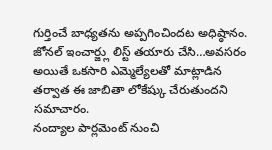గుర్తించే బాధ్యతను అప్పగించిందట అధిష్ఠానం. జోనల్ ఇంచార్జ్లు లిస్ట్ తయారు చేసి…అవసరం అయితే ఒకసారి ఎమ్మెల్యేలతో మాట్లాడిన తర్వాత ఈ జాబితా లోకేష్కు చేరుతుందని సమాచారం.
నంద్యాల పార్లమెంట్ నుంచి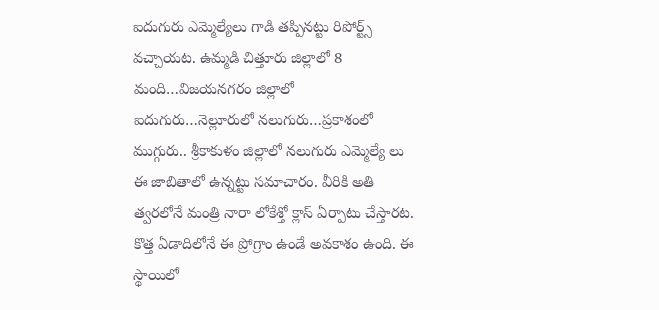ఐదుగురు ఎమ్మెల్యేలు గాడి తప్పినట్టు రిపోర్ట్స్ వచ్చాయట. ఉమ్మడి చిత్తూరు జిల్లాలో 8 మంది…విజయనగరం జిల్లాలో ఐదుగురు…నెల్లూరులో నలుగురు…ప్రకాశంలో ముగ్గురు.. శ్రీకాకుళం జిల్లాలో నలుగురు ఎమ్మెల్యే లు ఈ జాబితాలో ఉన్నట్టు సమాచారం. వీరికి అతి త్వరలోనే మంత్రి నారా లోకేశ్తో క్లాస్ ఏర్పాటు చేస్తారట. కొత్త ఏడాదిలోనే ఈ ప్రోగ్రాం ఉండే అవకాశం ఉంది. ఈ స్థాయిలో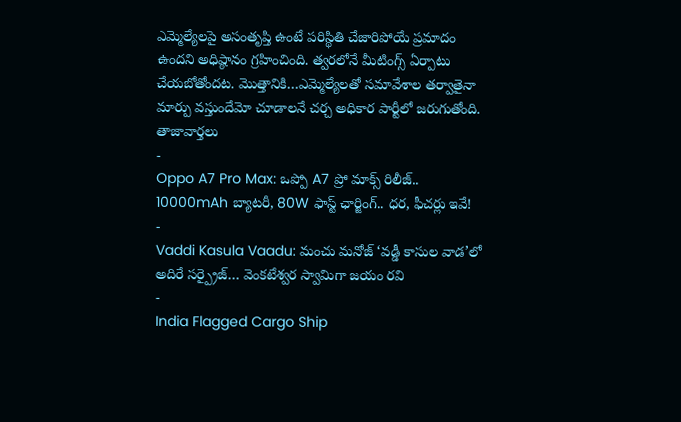ఎమ్మెల్యేలపై అసంతృప్తి ఉంటే పరిస్థితి చేజారిపోయే ప్రమాదం ఉందని అధిష్ఠానం గ్రహించింది. త్వరలోనే మీటింగ్స్ ఏర్పాటు చేయబోతోందట. మొత్తానికి…ఎమ్మెల్యేలతో సమావేశాల తర్వాతైనా మార్పు వస్తుందేమో చూడాలనే చర్చ అధికార పార్టీలో జరుగుతోంది.
తాజావార్తలు
-
Oppo A7 Pro Max: ఒప్పో A7 ప్రో మాక్స్ రిలీజ్.. 10000mAh బ్యాటరీ, 80W ఫాస్ట్ ఛార్జింగ్.. ధర, ఫీచర్లు ఇవే!
-
Vaddi Kasula Vaadu: మంచు మనోజ్ ‘వడ్డీ కాసుల వాడ’లో అదిరే సర్ప్రైజ్… వెంకటేశ్వర స్వామిగా జయం రవి
-
India Flagged Cargo Ship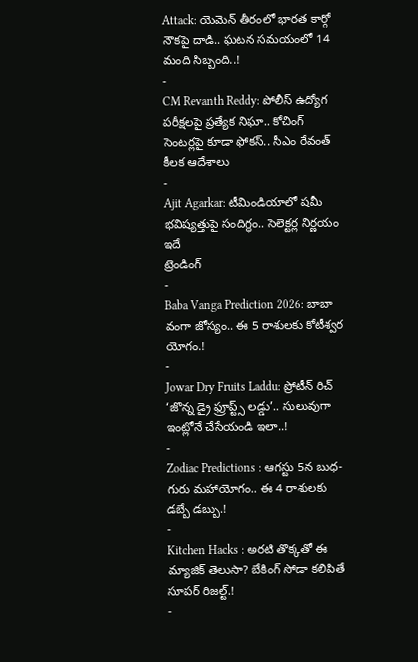Attack: యెమెన్ తీరంలో భారత కార్గో నౌకపై దాడి.. ఘటన సమయంలో 14 మంది సిబ్బంది..!
-
CM Revanth Reddy: పోలీస్ ఉద్యోగ పరీక్షలపై ప్రత్యేక నిఘా.. కోచింగ్ సెంటర్లపై కూడా ఫోకస్.. సీఎం రేవంత్ కీలక ఆదేశాలు
-
Ajit Agarkar: టీమిండియాలో షమీ భవిష్యత్తుపై సందిగ్ధం.. సెలెక్టర్ల నిర్ణయం ఇదే
ట్రెండింగ్
-
Baba Vanga Prediction 2026: బాబా వంగా జోస్యం.. ఈ 5 రాశులకు కోటీశ్వర యోగం.!
-
Jowar Dry Fruits Laddu: ప్రోటీన్ రిచ్ ‘జొన్న డ్రై ఫ్రూప్ట్స్ లడ్డు’.. సులువుగా ఇంట్లోనే చేసేయండి ఇలా..!
-
Zodiac Predictions : ఆగస్టు 5న బుధ-గురు మహాయోగం.. ఈ 4 రాశులకు డబ్బే డబ్బు.!
-
Kitchen Hacks : అరటి తొక్కతో ఈ మ్యాజిక్ తెలుసా? బేకింగ్ సోడా కలిపితే సూపర్ రిజల్ట్.!
-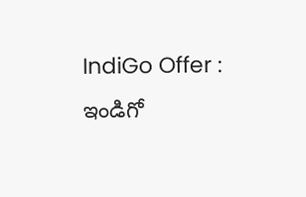IndiGo Offer : ఇండిగో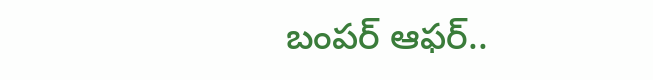బంపర్ ఆఫర్..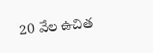20 వేల ఉచిత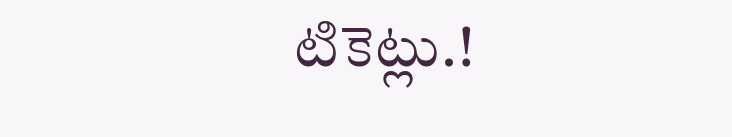టికెట్లు.!